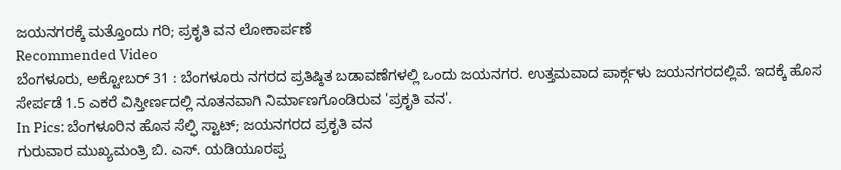ಜಯನಗರಕ್ಕೆ ಮತ್ತೊಂದು ಗರಿ; ಪ್ರಕೃತಿ ವನ ಲೋಕಾರ್ಪಣೆ
Recommended Video
ಬೆಂಗಳೂರು, ಅಕ್ಟೋಬರ್ 31 : ಬೆಂಗಳೂರು ನಗರದ ಪ್ರತಿಷ್ಠಿತ ಬಡಾವಣೆಗಳಲ್ಲಿ ಒಂದು ಜಯನಗರ. ಉತ್ತಮವಾದ ಪಾರ್ಕ್ಗಳು ಜಯನಗರದಲ್ಲಿವೆ. ಇದಕ್ಕೆ ಹೊಸ ಸೇರ್ಪಡೆ 1.5 ಎಕರೆ ವಿಸ್ತೀರ್ಣದಲ್ಲಿ ನೂತನವಾಗಿ ನಿರ್ಮಾಣಗೊಂಡಿರುವ 'ಪ್ರಕೃತಿ ವನ'.
In Pics: ಬೆಂಗಳೂರಿನ ಹೊಸ ಸೆಲ್ಫಿ ಸ್ಟಾಟ್; ಜಯನಗರದ ಪ್ರಕೃತಿ ವನ
ಗುರುವಾರ ಮುಖ್ಯಮಂತ್ರಿ ಬಿ. ಎಸ್. ಯಡಿಯೂರಪ್ಪ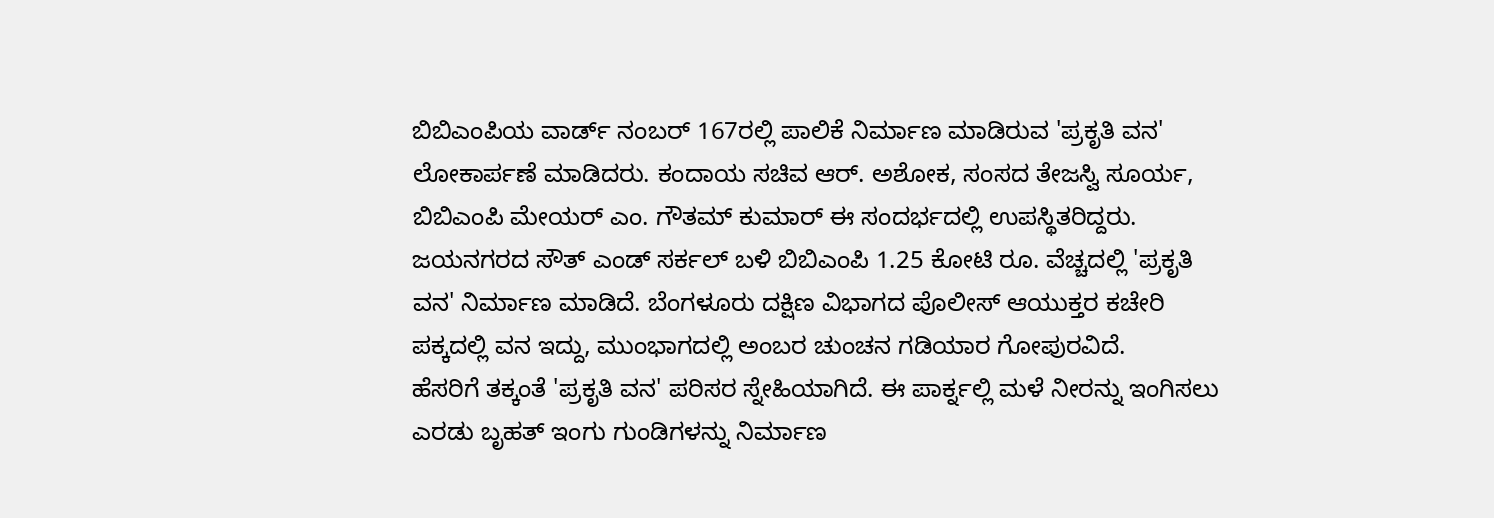ಬಿಬಿಎಂಪಿಯ ವಾರ್ಡ್ ನಂಬರ್ 167ರಲ್ಲಿ ಪಾಲಿಕೆ ನಿರ್ಮಾಣ ಮಾಡಿರುವ 'ಪ್ರಕೃತಿ ವನ' ಲೋಕಾರ್ಪಣೆ ಮಾಡಿದರು. ಕಂದಾಯ ಸಚಿವ ಆರ್. ಅಶೋಕ, ಸಂಸದ ತೇಜಸ್ವಿ ಸೂರ್ಯ, ಬಿಬಿಎಂಪಿ ಮೇಯರ್ ಎಂ. ಗೌತಮ್ ಕುಮಾರ್ ಈ ಸಂದರ್ಭದಲ್ಲಿ ಉಪಸ್ಥಿತರಿದ್ದರು.
ಜಯನಗರದ ಸೌತ್ ಎಂಡ್ ಸರ್ಕಲ್ ಬಳಿ ಬಿಬಿಎಂಪಿ 1.25 ಕೋಟಿ ರೂ. ವೆಚ್ಚದಲ್ಲಿ 'ಪ್ರಕೃತಿ ವನ' ನಿರ್ಮಾಣ ಮಾಡಿದೆ. ಬೆಂಗಳೂರು ದಕ್ಷಿಣ ವಿಭಾಗದ ಪೊಲೀಸ್ ಆಯುಕ್ತರ ಕಚೇರಿ ಪಕ್ಕದಲ್ಲಿ ವನ ಇದ್ದು, ಮುಂಭಾಗದಲ್ಲಿ ಅಂಬರ ಚುಂಚನ ಗಡಿಯಾರ ಗೋಪುರವಿದೆ.
ಹೆಸರಿಗೆ ತಕ್ಕಂತೆ 'ಪ್ರಕೃತಿ ವನ' ಪರಿಸರ ಸ್ನೇಹಿಯಾಗಿದೆ. ಈ ಪಾರ್ಕ್ನಲ್ಲಿ ಮಳೆ ನೀರನ್ನು ಇಂಗಿಸಲು ಎರಡು ಬೃಹತ್ ಇಂಗು ಗುಂಡಿಗಳನ್ನು ನಿರ್ಮಾಣ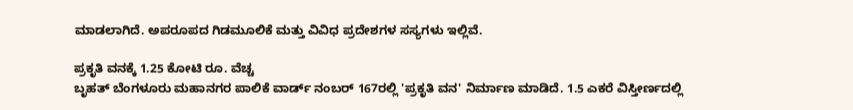ಮಾಡಲಾಗಿದೆ. ಅಪರೂಪದ ಗಿಡಮೂಲಿಕೆ ಮತ್ತು ವಿವಿಧ ಪ್ರದೇಶಗಳ ಸಸ್ಯಗಳು ಇಲ್ಲಿವೆ.

ಪ್ರಕೃತಿ ವನಕ್ಕೆ 1.25 ಕೋಟಿ ರೂ. ವೆಚ್ಚ
ಬೃಹತ್ ಬೆಂಗಳೂರು ಮಹಾನಗರ ಪಾಲಿಕೆ ವಾರ್ಡ್ ನಂಬರ್ 167ರಲ್ಲಿ 'ಪ್ರಕೃತಿ ವನ' ನಿರ್ಮಾಣ ಮಾಡಿದೆ. 1.5 ಎಕರೆ ವಿಸ್ತೀರ್ಣದಲ್ಲಿ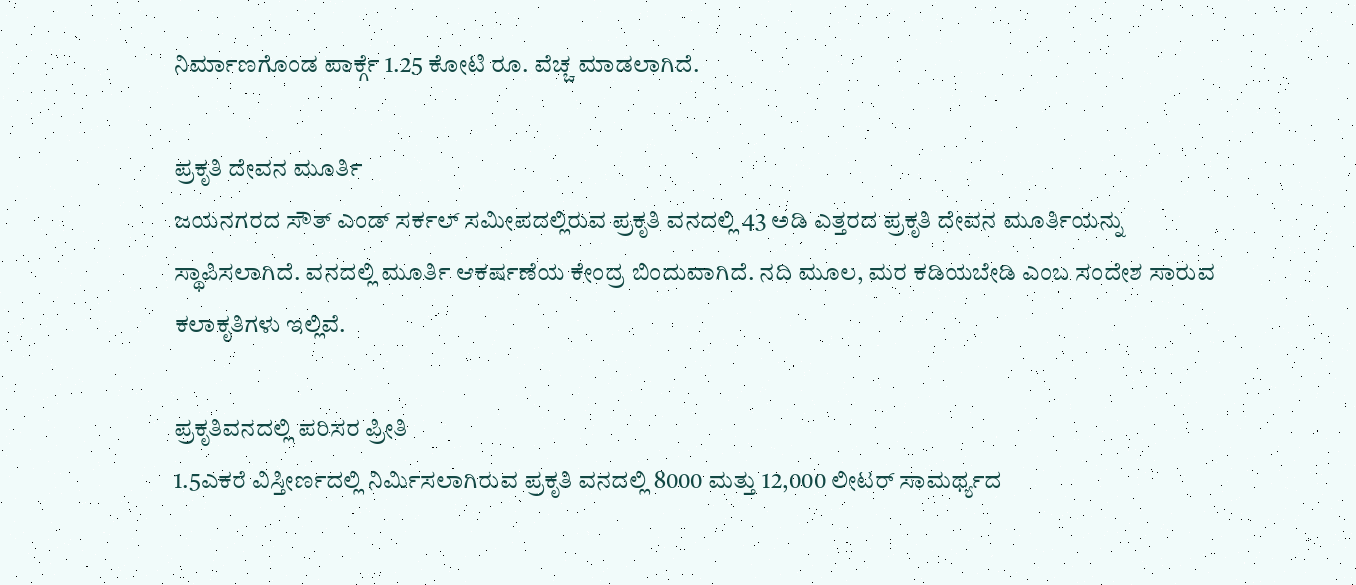ನಿರ್ಮಾಣಗೊಂಡ ಪಾರ್ಕ್ಗೆ 1.25 ಕೋಟಿ ರೂ. ವೆಚ್ಚ ಮಾಡಲಾಗಿದೆ.

ಪ್ರಕೃತಿ ದೇವನ ಮೂರ್ತಿ
ಜಯನಗರದ ಸೌತ್ ಎಂಡ್ ಸರ್ಕಲ್ ಸಮೀಪದಲ್ಲಿರುವ ಪ್ರಕೃತಿ ವನದಲ್ಲಿ 43 ಅಡಿ ಎತ್ತರದ ಪ್ರಕೃತಿ ದೇವನ ಮೂರ್ತಿಯನ್ನು ಸ್ಥಾಪಿಸಲಾಗಿದೆ. ವನದಲ್ಲಿ ಮೂರ್ತಿ ಆಕರ್ಷಣೆಯ ಕೇಂದ್ರ ಬಿಂದುವಾಗಿದೆ. ನದಿ ಮೂಲ, ಮರ ಕಡಿಯಬೇಡಿ ಎಂಬ ಸಂದೇಶ ಸಾರುವ ಕಲಾಕೃತಿಗಳು ಇಲ್ಲಿವೆ.

ಪ್ರಕೃತಿವನದಲ್ಲಿ ಪರಿಸರ ಪ್ರೀತಿ
1.5ಎಕರೆ ವಿಸ್ತೀರ್ಣದಲ್ಲಿ ನಿರ್ಮಿಸಲಾಗಿರುವ ಪ್ರಕೃತಿ ವನದಲ್ಲಿ 8000 ಮತ್ತು 12,000 ಲೀಟರ್ ಸಾಮರ್ಥ್ಯದ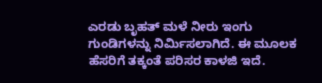ಎರಡು ಬೃಹತ್ ಮಳೆ ನೀರು ಇಂಗು ಗುಂಡಿಗಳನ್ನು ನಿರ್ಮಿಸಲಾಗಿದೆ. ಈ ಮೂಲಕ ಹೆಸರಿಗೆ ತಕ್ಕಂತೆ ಪರಿಸರ ಕಾಳಜಿ ಇದೆ.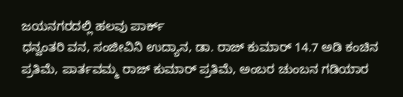ಜಯನಗರದಲ್ಲಿ ಹಲವು ಪಾರ್ಕ್
ಧನ್ವಂತರಿ ವನ, ಸಂಜೀವಿನಿ ಉದ್ಯಾನ, ಡಾ. ರಾಜ್ ಕುಮಾರ್ 14.7 ಅಡಿ ಕಂಚಿನ ಪ್ರತಿಮೆ, ಪಾರ್ತವಮ್ಮ ರಾಜ್ ಕುಮಾರ್ ಪ್ರತಿಮೆ, ಅಂಬರ ಚುಂಬನ ಗಡಿಯಾರ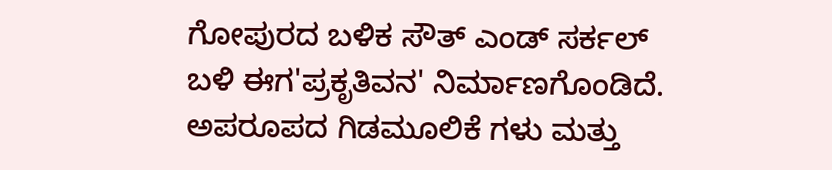ಗೋಪುರದ ಬಳಿಕ ಸೌತ್ ಎಂಡ್ ಸರ್ಕಲ್ ಬಳಿ ಈಗ'ಪ್ರಕೃತಿವನ' ನಿರ್ಮಾಣಗೊಂಡಿದೆ. ಅಪರೂಪದ ಗಿಡಮೂಲಿಕೆ ಗಳು ಮತ್ತು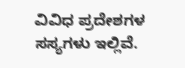ವಿವಿಧ ಪ್ರದೇಶಗಳ ಸಸ್ಯಗಳು ಇಲ್ಲಿವೆ.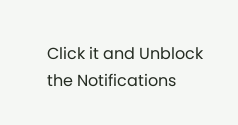Click it and Unblock the Notifications